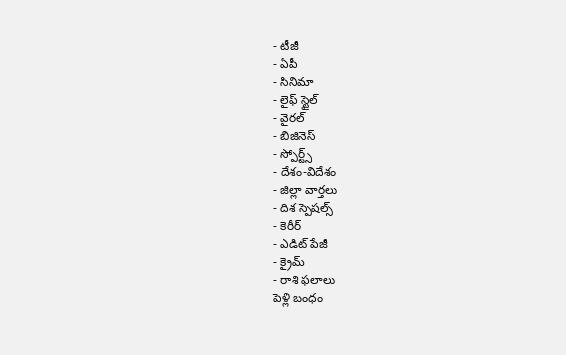- టీజీ
- ఏపీ
- సినిమా
- లైఫ్ స్టైల్
- వైరల్
- బిజినెస్
- స్పోర్ట్స్
- దేశం-విదేశం
- జిల్లా వార్తలు
- దిశ స్పెషల్స్
- కెరీర్
- ఎడిట్ పేజీ
- క్రైమ్
- రాశి ఫలాలు
పెళ్లి బంధం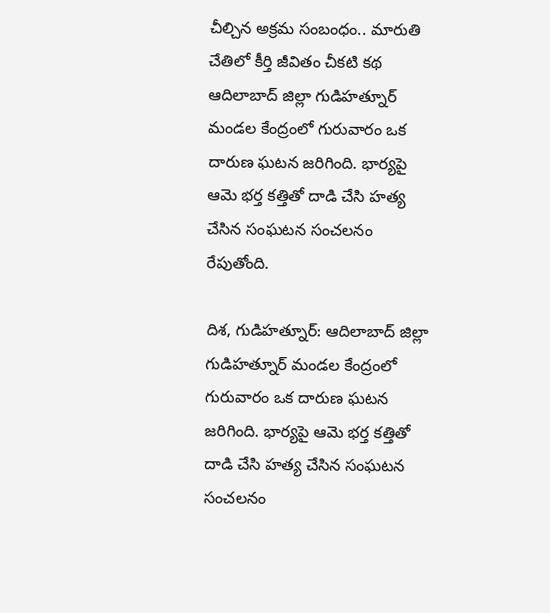చీల్చిన అక్రమ సంబంధం.. మారుతి చేతిలో కీర్తి జీవితం చీకటి కథ
ఆదిలాబాద్ జిల్లా గుడిహత్నూర్ మండల కేంద్రంలో గురువారం ఒక దారుణ ఘటన జరిగింది. భార్యపై ఆమె భర్త కత్తితో దాడి చేసి హత్య చేసిన సంఘటన సంచలనం రేపుతోంది.

దిశ, గుడిహత్నూర్: ఆదిలాబాద్ జిల్లా గుడిహత్నూర్ మండల కేంద్రంలో గురువారం ఒక దారుణ ఘటన జరిగింది. భార్యపై ఆమె భర్త కత్తితో దాడి చేసి హత్య చేసిన సంఘటన సంచలనం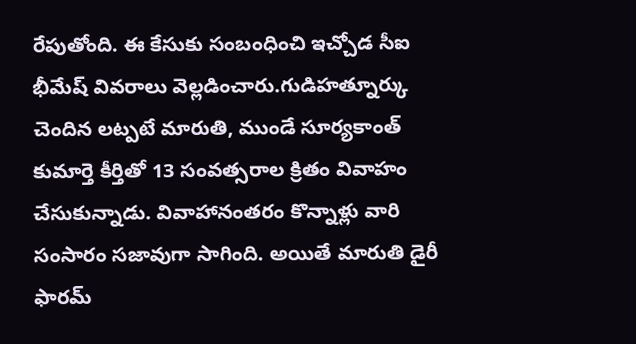రేపుతోంది. ఈ కేసుకు సంబంధించి ఇచ్చోడ సీఐ భీమేష్ వివరాలు వెల్లడించారు.గుడిహత్నూర్కు చెందిన లట్పటే మారుతి, ముండే సూర్యకాంత్ కుమార్తె కీర్తితో 13 సంవత్సరాల క్రితం వివాహం చేసుకున్నాడు. వివాహానంతరం కొన్నాళ్లు వారి సంసారం సజావుగా సాగింది. అయితే మారుతి డైరీ ఫారమ్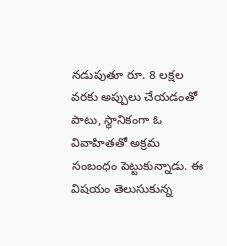నడుపుతూ రూ. 8 లక్షల వరకు అప్పులు చేయడంతో పాటు, స్థానికంగా ఓ వివాహితతో అక్రమ సంబంధం పెట్టుకున్నాడు. ఈ విషయం తెలుసుకున్న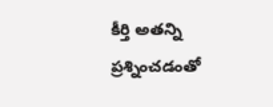కీర్తి అతన్ని ప్రశ్నించడంతో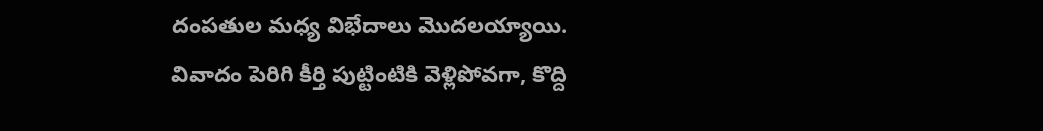దంపతుల మధ్య విభేదాలు మొదలయ్యాయి.
వివాదం పెరిగి కీర్తి పుట్టింటికి వెళ్లిపోవగా, కొద్ది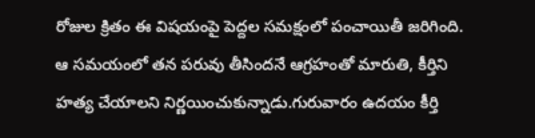రోజుల క్రితం ఈ విషయంపై పెద్దల సమక్షంలో పంచాయితీ జరిగింది. ఆ సమయంలో తన పరువు తీసిందనే ఆగ్రహంతో మారుతి, కీర్తిని హత్య చేయాలని నిర్ణయించుకున్నాడు.గురువారం ఉదయం కీర్తి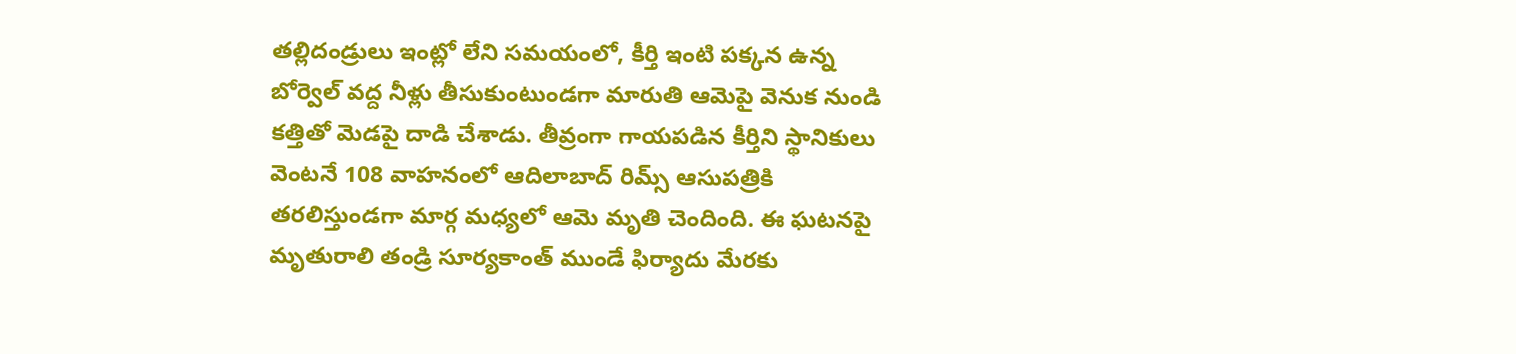తల్లిదండ్రులు ఇంట్లో లేని సమయంలో, కీర్తి ఇంటి పక్కన ఉన్న బోర్వెల్ వద్ద నీళ్లు తీసుకుంటుండగా మారుతి ఆమెపై వెనుక నుండి కత్తితో మెడపై దాడి చేశాడు. తీవ్రంగా గాయపడిన కీర్తిని స్థానికులు వెంటనే 108 వాహనంలో ఆదిలాబాద్ రిమ్స్ ఆసుపత్రికి తరలిస్తుండగా మార్గ మధ్యలో ఆమె మృతి చెందింది. ఈ ఘటనపై మృతురాలి తండ్రి సూర్యకాంత్ ముండే ఫిర్యాదు మేరకు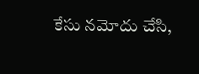కేసు నమోదు చేసి,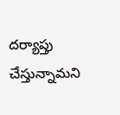దర్యాప్తు చేస్తున్నామని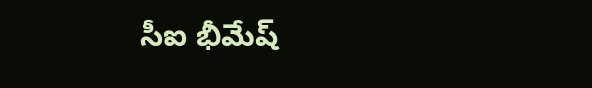సీఐ భీమేష్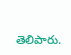తెలిపారు.